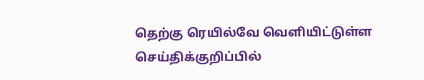தெற்கு ரெயில்வே வெளியிட்டுள்ள செய்திக்குறிப்பில்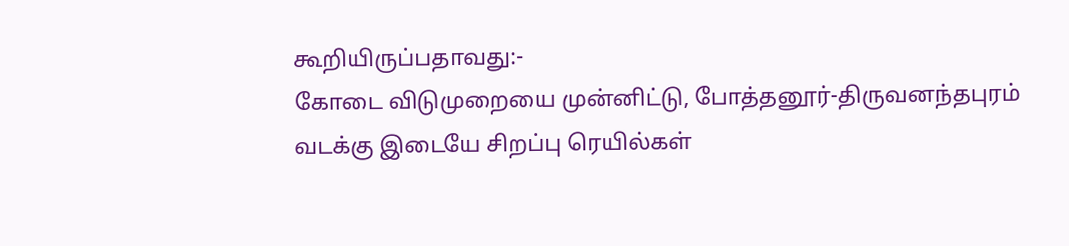கூறியிருப்பதாவது:-
கோடை விடுமுறையை முன்னிட்டு, போத்தனூர்-திருவனந்தபுரம் வடக்கு இடையே சிறப்பு ரெயில்கள்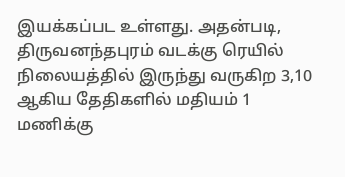இயக்கப்பட உள்ளது. அதன்படி, திருவனந்தபுரம் வடக்கு ரெயில் நிலையத்தில் இருந்து வருகிற 3,10 ஆகிய தேதிகளில் மதியம் 1 மணிக்கு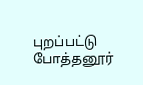புறப்பட்டு போத்தனூர்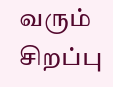வரும் சிறப்பு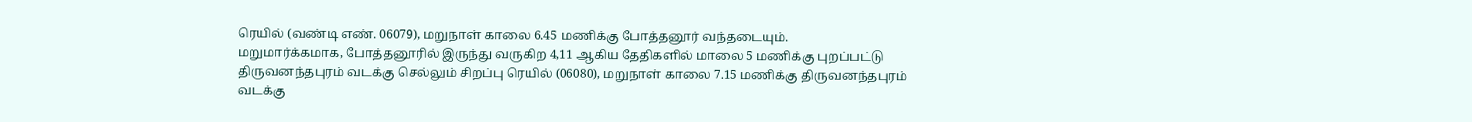ரெயில் (வண்டி எண். 06079), மறுநாள் காலை 6.45 மணிக்கு போத்தனூர் வந்தடையும்.
மறுமார்க்கமாக, போத்தனூரில் இருந்து வருகிற 4,11 ஆகிய தேதிகளில் மாலை 5 மணிக்கு புறப்பட்டு திருவனந்தபுரம் வடக்கு செல்லும் சிறப்பு ரெயில் (06080), மறுநாள் காலை 7.15 மணிக்கு திருவனந்தபுரம் வடக்கு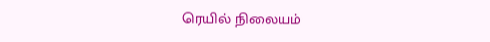ரெயில் நிலையம்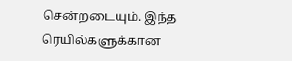சென்றடையும். இந்த ரெயில்களுக்கான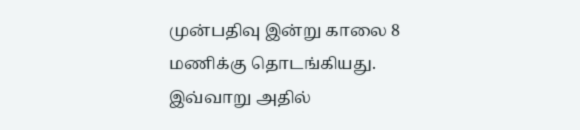முன்பதிவு இன்று காலை 8 மணிக்கு தொடங்கியது.
இவ்வாறு அதில்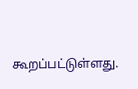கூறப்பட்டுள்ளது.